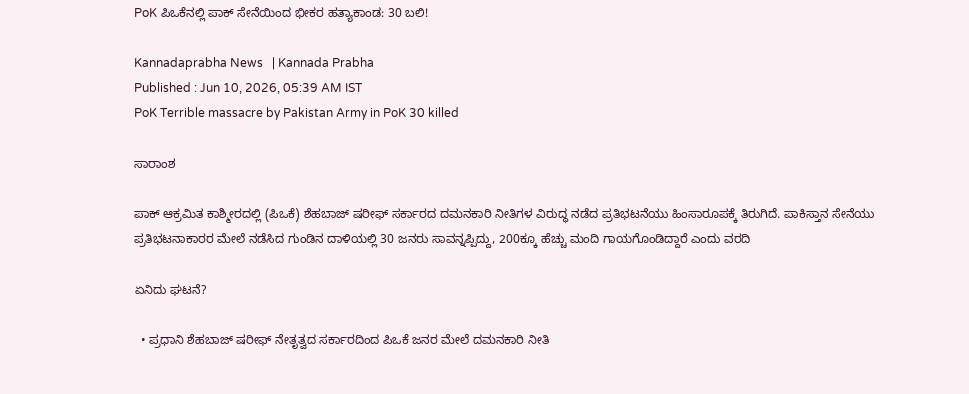PoK ಪಿಒಕೆನಲ್ಲಿ ಪಾಕ್‌ ಸೇನೆಯಿಂದ ಭೀಕರ ಹತ್ಯಾಕಾಂಡ: 30 ಬಲಿ!

Kannadaprabha News   | Kannada Prabha
Published : Jun 10, 2026, 05:39 AM IST
PoK Terrible massacre by Pakistan Army in PoK 30 killed

ಸಾರಾಂಶ

ಪಾಕ್ ಆಕ್ರಮಿತ ಕಾಶ್ಮೀರದಲ್ಲಿ (ಪಿಒಕೆ) ಶೆಹಬಾಜ್ ಷರೀಫ್ ಸರ್ಕಾರದ ದಮನಕಾರಿ ನೀತಿಗಳ ವಿರುದ್ಧ ನಡೆದ ಪ್ರತಿಭಟನೆಯು ಹಿಂಸಾರೂಪಕ್ಕೆ ತಿರುಗಿದೆ. ಪಾಕಿಸ್ತಾನ ಸೇನೆಯು ಪ್ರತಿಭಟನಾಕಾರರ ಮೇಲೆ ನಡೆಸಿದ ಗುಂಡಿನ ದಾಳಿಯಲ್ಲಿ 30 ಜನರು ಸಾವನ್ನಪ್ಪಿದ್ದು, 200ಕ್ಕೂ ಹೆಚ್ಚು ಮಂದಿ ಗಾಯಗೊಂಡಿದ್ದಾರೆ ಎಂದು ವರದಿ

ಏನಿದು ಘಟನೆ?

  • ಪ್ರಧಾನಿ ಶೆಹಬಾಜ್‌ ಷರೀಫ್‌ ನೇತೃತ್ವದ ಸರ್ಕಾರದಿಂದ ಪಿಒಕೆ ಜನರ ಮೇಲೆ ದಮನಕಾರಿ ನೀತಿ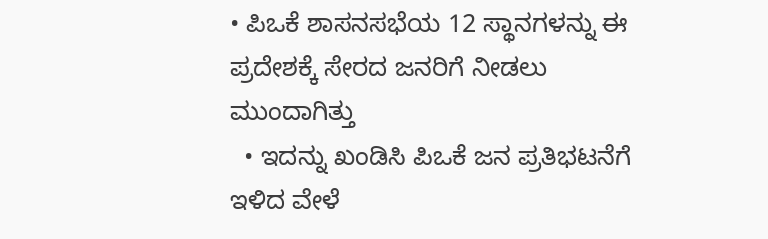• ಪಿಒಕೆ ಶಾಸನಸಭೆಯ 12 ಸ್ಥಾನಗಳನ್ನು ಈ ಪ್ರದೇಶಕ್ಕೆ ಸೇರದ ಜನರಿಗೆ ನೀಡಲು ಮುಂದಾಗಿತ್ತು
  • ಇದನ್ನು ಖಂಡಿಸಿ ಪಿಒಕೆ ಜನ ಪ್ರತಿಭಟನೆಗೆ ಇಳಿದ ವೇಳೆ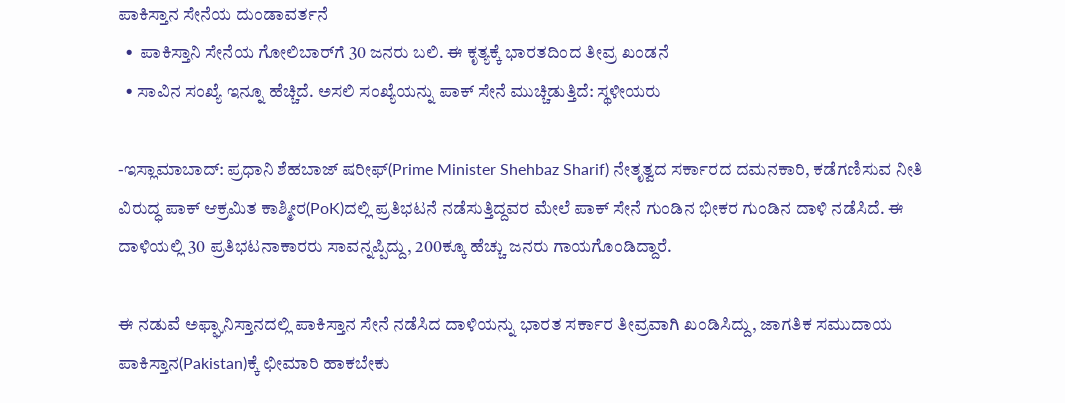ಪಾಕಿಸ್ತಾನ ಸೇನೆಯ ದುಂಡಾವರ್ತನೆ
  •  ಪಾಕಿಸ್ತಾನಿ ಸೇನೆಯ ಗೋಲಿಬಾರ್‌ಗೆ 30 ಜನರು ಬಲಿ. ಈ ಕೃತ್ಯಕ್ಕೆ ಭಾರತದಿಂದ ತೀವ್ರ ಖಂಡನೆ
  • ಸಾವಿನ ಸಂಖ್ಯೆ ಇನ್ನೂ ಹೆಚ್ಚಿದೆ. ಅಸಲಿ ಸಂಖ್ಯೆಯನ್ನು ಪಾಕ್‌ ಸೇನೆ ಮುಚ್ಚಿಡುತ್ತಿದೆ: ಸ್ಥಳೀಯರು

-ಇಸ್ಲಾಮಾಬಾದ್‌: ಪ್ರಧಾನಿ ಶೆಹಬಾಜ್‌ ಷರೀಫ್‌(Prime Minister Shehbaz Sharif) ನೇತೃತ್ವದ ಸರ್ಕಾರದ ದಮನಕಾರಿ, ಕಡೆಗಣಿಸುವ ನೀತಿ ವಿರುದ್ಧ ಪಾಕ್‌ ಆಕ್ರಮಿತ ಕಾಶ್ಮೀರ(PoK)ದಲ್ಲಿ ಪ್ರತಿಭಟನೆ ನಡೆಸುತ್ತಿದ್ದವರ ಮೇಲೆ ಪಾಕ್‌ ಸೇನೆ ಗುಂಡಿನ ಭೀಕರ ಗುಂಡಿನ ದಾಳಿ ನಡೆಸಿದೆ. ಈ ದಾಳಿಯಲ್ಲಿ 30 ಪ್ರತಿಭಟನಾಕಾರರು ಸಾವನ್ನಪ್ಪಿದ್ದು, 200ಕ್ಕೂ ಹೆಚ್ಚು ಜನರು ಗಾಯಗೊಂಡಿದ್ದಾರೆ.

ಈ ನಡುವೆ ಅಫ್ಘಾನಿಸ್ತಾನದಲ್ಲಿ ಪಾಕಿಸ್ತಾನ ಸೇನೆ ನಡೆಸಿದ ದಾಳಿಯನ್ನು ಭಾರತ ಸರ್ಕಾರ ತೀವ್ರವಾಗಿ ಖಂಡಿಸಿದ್ದು, ಜಾಗತಿಕ ಸಮುದಾಯ ಪಾಕಿಸ್ತಾನ(Pakistan)ಕ್ಕೆ ಛೀಮಾರಿ ಹಾಕಬೇಕು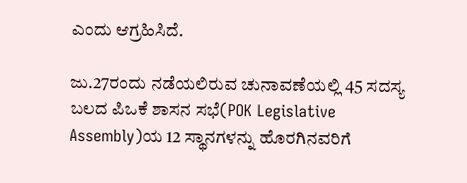ಎಂದು ಆಗ್ರಹಿಸಿದೆ.

ಜು.27ರಂದು ನಡೆಯಲಿರುವ ಚುನಾವಣೆಯಲ್ಲಿ 45 ಸದಸ್ಯ ಬಲದ ಪಿಒಕೆ ಶಾಸನ ಸಭೆ(POK Legislative Assembly)ಯ 12 ಸ್ಥಾನಗಳನ್ನು ಹೊರಗಿನವರಿಗೆ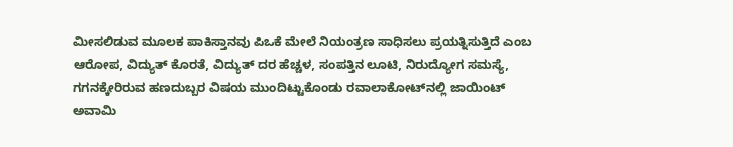ಮೀಸಲಿಡುವ ಮೂಲಕ ಪಾಕಿಸ್ತಾನವು ಪಿಒಕೆ ಮೇಲೆ ನಿಯಂತ್ರಣ ಸಾಧಿಸಲು ಪ್ರಯತ್ನಿಸುತ್ತಿದೆ ಎಂಬ ಆರೋಪ, ವಿದ್ಯುತ್‌ ಕೊರತೆ, ವಿದ್ಯುತ್‌ ದರ ಹೆಚ್ಚಳ, ಸಂಪತ್ತಿನ ಲೂಟಿ, ನಿರುದ್ಯೋಗ ಸಮಸ್ಯೆ, ಗಗನಕ್ಕೇರಿರುವ ಹಣದುಬ್ಬರ ವಿಷಯ ಮುಂದಿಟ್ಟುಕೊಂಡು ರವಾಲಾಕೋಟ್‌ನಲ್ಲಿ ಜಾಯಿಂಟ್‌ ಅವಾಮಿ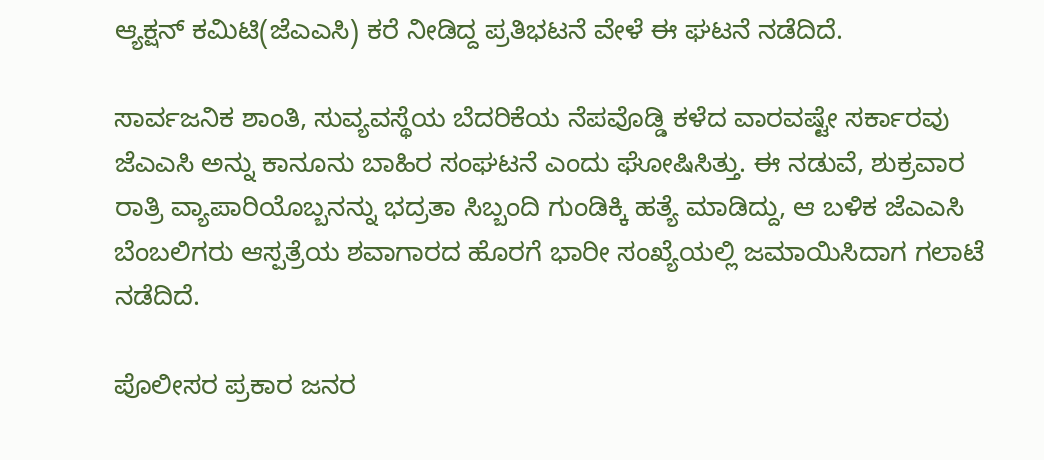ಆ್ಯಕ್ಷನ್‌ ಕಮಿಟಿ(ಜೆಎಎಸಿ) ಕರೆ ನೀಡಿದ್ದ ಪ್ರತಿಭಟನೆ ವೇಳೆ ಈ ಘಟನೆ ನಡೆದಿದೆ.

ಸಾರ್ವಜನಿಕ ಶಾಂತಿ, ಸುವ್ಯವಸ್ಥೆಯ ಬೆದರಿಕೆಯ ನೆಪವೊಡ್ಡಿ ಕಳೆದ ವಾರವಷ್ಟೇ ಸರ್ಕಾರವು ಜೆಎಎಸಿ ಅನ್ನು ಕಾನೂನು ಬಾಹಿರ ಸಂಘಟನೆ ಎಂದು ಘೋಷಿಸಿತ್ತು. ಈ ನಡುವೆ, ಶುಕ್ರವಾರ ರಾತ್ರಿ ವ್ಯಾಪಾರಿಯೊಬ್ಬನನ್ನು ಭದ್ರತಾ ಸಿಬ್ಬಂದಿ ಗುಂಡಿಕ್ಕಿ ಹತ್ಯೆ ಮಾಡಿದ್ದು, ಆ ಬಳಿಕ ಜೆಎಎಸಿ ಬೆಂಬಲಿಗರು ಆಸ್ಪತ್ರೆಯ ಶವಾಗಾರದ ಹೊರಗೆ ಭಾರೀ ಸಂಖ್ಯೆಯಲ್ಲಿ ಜಮಾಯಿಸಿದಾಗ ಗಲಾಟೆ ನಡೆದಿದೆ.

ಪೊಲೀಸರ ಪ್ರಕಾರ ಜನರ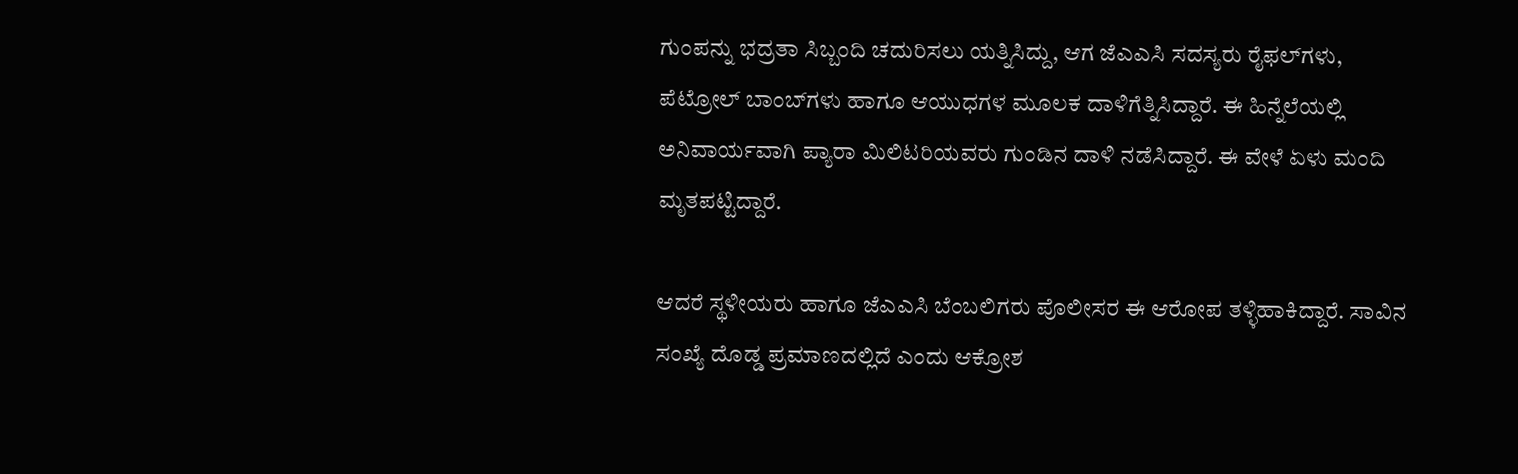ಗುಂಪನ್ನು ಭದ್ರತಾ ಸಿಬ್ಬಂದಿ ಚದುರಿಸಲು ಯತ್ನಿಸಿದ್ದು, ಆಗ ಜೆಎಎಸಿ ಸದಸ್ಯರು ರೈಫಲ್‌ಗಳು, ಪೆಟ್ರೋಲ್‌ ಬಾಂಬ್‌ಗಳು ಹಾಗೂ ಆಯುಧಗಳ ಮೂಲಕ ದಾಳಿಗೆತ್ನಿಸಿದ್ದಾರೆ. ಈ ಹಿನ್ನೆಲೆಯಲ್ಲಿ ಅನಿವಾರ್ಯವಾಗಿ ಪ್ಯಾರಾ ಮಿಲಿಟರಿಯವರು ಗುಂಡಿನ ದಾಳಿ ನಡೆಸಿದ್ದಾರೆ. ಈ ವೇಳೆ ಏಳು ಮಂದಿ ಮೃತಪಟ್ಟಿದ್ದಾರೆ.

ಆದರೆ ಸ್ಥಳೀಯರು ಹಾಗೂ ಜೆಎಎಸಿ ಬೆಂಬಲಿಗರು ಪೊಲೀಸರ ಈ ಆರೋಪ ತಳ್ಳಿಹಾಕಿದ್ದಾರೆ. ಸಾವಿನ ಸಂಖ್ಯೆ ದೊಡ್ಡ ಪ್ರಮಾಣದಲ್ಲಿದೆ ಎಂದು ಆಕ್ರೋಶ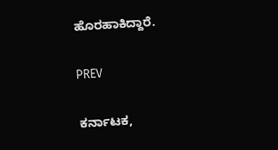ಹೊರಹಾಕಿದ್ದಾರೆ.

PREV

ಕರ್ನಾಟಕ,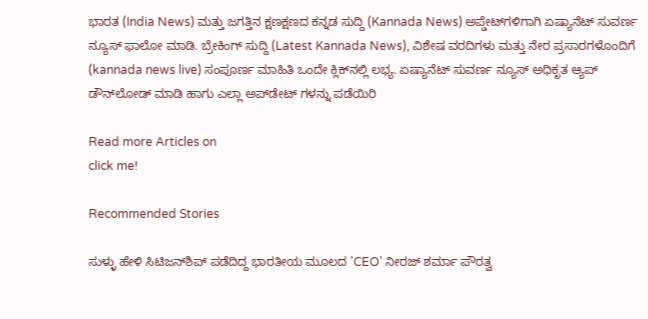ಭಾರತ (India News) ಮತ್ತು ಜಗತ್ತಿನ ಕ್ಷಣಕ್ಷಣದ ಕನ್ನಡ ಸುದ್ದಿ (Kannada News) ಅಪ್ಡೇಟ್‌ಗಳಿಗಾಗಿ ಏಷ್ಯಾನೆಟ್ ಸುವರ್ಣ ನ್ಯೂಸ್‌ ಫಾಲೋ ಮಾಡಿ. ಬ್ರೇಕಿಂಗ್ ಸುದ್ದಿ (Latest Kannada News), ವಿಶೇಷ ವರದಿಗಳು ಮತ್ತು ನೇರ ಪ್ರಸಾರಗಳೊಂದಿಗೆ (kannada news live) ಸಂಪೂರ್ಣ ಮಾಹಿತಿ ಒಂದೇ ಕ್ಲಿಕ್‌ನಲ್ಲಿ ಲಭ್ಯ. ಏಷ್ಯಾನೆಟ್ ಸುವರ್ಣ ನ್ಯೂಸ್ ಅಧಿಕೃತ ಆ್ಯಪ್ ಡೌನ್‌ಲೋಡ್ ಮಾಡಿ ಹಾಗು ಎಲ್ಲಾ ಅಪ್‌ಡೇಟ್ ಗಳನ್ನು ಪಡೆಯಿರಿ

Read more Articles on
click me!

Recommended Stories

ಸುಳ್ಳು ಹೇಳಿ ಸಿಟಿಜನ್‌ಶಿಪ್ ಪಡೆದಿದ್ದ ಭಾರತೀಯ ಮೂಲದ 'CEO' ನೀರಜ್ ಶರ್ಮಾ ಪೌರತ್ವ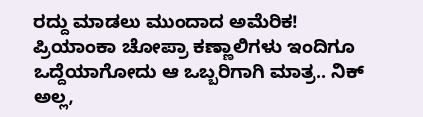ರದ್ದು ಮಾಡಲು ಮುಂದಾದ ಅಮೆರಿಕ!
ಪ್ರಿಯಾಂಕಾ ಚೋಪ್ರಾ ಕಣ್ಣಾಲಿಗಳು ಇಂದಿಗೂ ಒದ್ದೆಯಾಗೋದು ಆ ಒಬ್ಬರಿಗಾಗಿ ಮಾತ್ರ.. ನಿಕ್ ಅಲ್ಲ,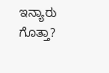ಇನ್ಯಾರು ಗೊತ್ತಾ?